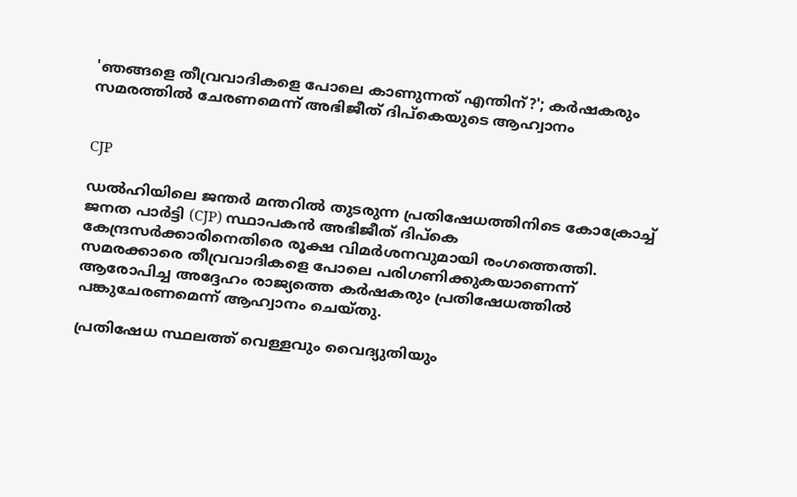'ഞങ്ങളെ തീവ്രവാദികളെ പോലെ കാണുന്നത് എന്തിന്?'; കർഷകരും സമരത്തിൽ ചേരണമെന്ന് അഭിജീത് ദിപ്കെയുടെ ആഹ്വാനം


CJP

ഡൽഹിയിലെ ജന്തർ മന്തറിൽ തുടരുന്ന പ്രതിഷേധത്തിനിടെ കോക്രോച്ച് ജനത പാർട്ടി (CJP) സ്ഥാപകൻ അഭിജീത് ദിപ്കെ കേന്ദ്രസർക്കാരിനെതിരെ രൂക്ഷ വിമർശനവുമായി രംഗത്തെത്തി. സമരക്കാരെ തീവ്രവാദികളെ പോലെ പരിഗണിക്കുകയാണെന്ന് ആരോപിച്ച അദ്ദേഹം രാജ്യത്തെ കർഷകരും പ്രതിഷേധത്തിൽ പങ്കുചേരണമെന്ന് ആഹ്വാനം ചെയ്തു.

പ്രതിഷേധ സ്ഥലത്ത് വെള്ളവും വൈദ്യുതിയും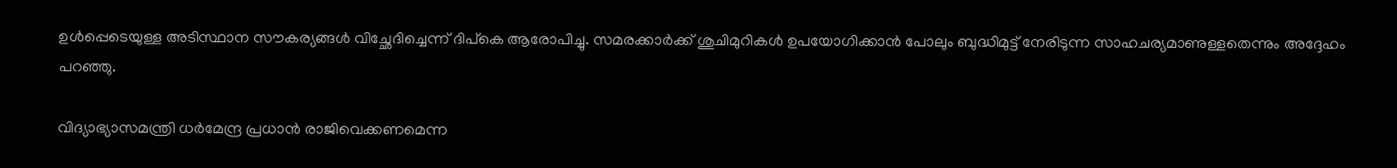ഉൾപ്പെടെയുള്ള അടിസ്ഥാന സൗകര്യങ്ങൾ വിച്ഛേദിച്ചെന്ന് ദിപ്കെ ആരോപിച്ചു. സമരക്കാർക്ക് ശുചിമുറികൾ ഉപയോഗിക്കാൻ പോലും ബുദ്ധിമുട്ട് നേരിടുന്ന സാഹചര്യമാണുള്ളതെന്നും അദ്ദേഹം പറഞ്ഞു.

വിദ്യാഭ്യാസമന്ത്രി ധർമേന്ദ്ര പ്രധാൻ രാജിവെക്കണമെന്ന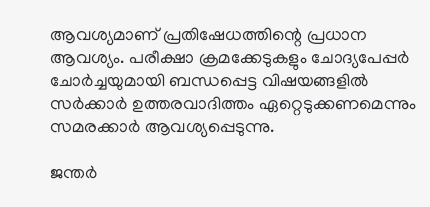ആവശ്യമാണ് പ്രതിഷേധത്തിന്റെ പ്രധാന ആവശ്യം. പരീക്ഷാ ക്രമക്കേടുകളും ചോദ്യപേപ്പർ ചോർച്ചയുമായി ബന്ധപ്പെട്ട വിഷയങ്ങളിൽ സർക്കാർ ഉത്തരവാദിത്തം ഏറ്റെടുക്കണമെന്നും സമരക്കാർ ആവശ്യപ്പെടുന്നു.

ജന്തർ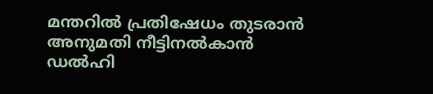മന്തറിൽ പ്രതിഷേധം തുടരാൻ അനുമതി നീട്ടിനൽകാൻ ഡൽഹി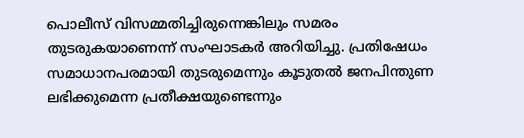പൊലീസ് വിസമ്മതിച്ചിരുന്നെങ്കിലും സമരം തുടരുകയാണെന്ന് സംഘാടകർ അറിയിച്ചു. പ്രതിഷേധം സമാധാനപരമായി തുടരുമെന്നും കൂടുതൽ ജനപിന്തുണ ലഭിക്കുമെന്ന പ്രതീക്ഷയുണ്ടെന്നും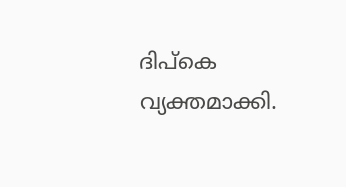ദിപ്കെ വ്യക്തമാക്കി.